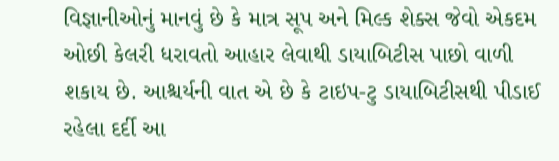વિજ્ઞાનીઓનું માનવું છે કે માત્ર સૂપ અને મિલ્ક શેક્સ જેવો એકદમ ઓછી કેલરી ધરાવતો આહાર લેવાથી ડાયાબિટીસ પાછો વાળી શકાય છે. આશ્ચર્યની વાત એ છે કે ટાઇપ-ટુ ડાયાબિટીસથી પીડાઈ રહેલા દર્દી આ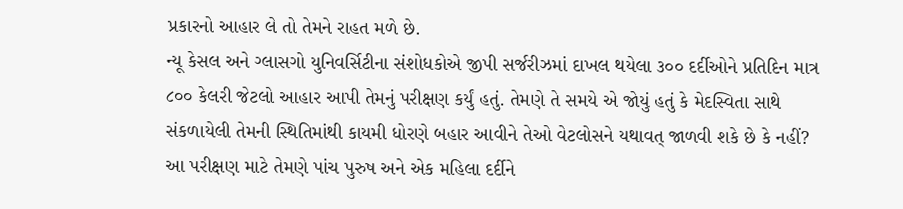પ્રકારનો આહાર લે તો તેમને રાહત મળે છે.
ન્યૂ કેસલ અને ગ્લાસગો યુનિવર્સિટીના સંશોધકોએ જીપી સર્જરીઝમાં દાખલ થયેલા ૩૦૦ દર્દીઓને પ્રતિદિન માત્ર ૮૦૦ કેલરી જેટલો આહાર આપી તેમનું પરીક્ષણ કર્યું હતું. તેમણે તે સમયે એ જોયું હતું કે મેદસ્વિતા સાથે સંકળાયેલી તેમની સ્થિતિમાંથી કાયમી ધોરણે બહાર આવીને તેઓ વેટલોસને યથાવત્ જાળવી શકે છે કે નહીં?
આ પરીક્ષણ માટે તેમણે પાંચ પુરુષ અને એક મહિલા દર્દીને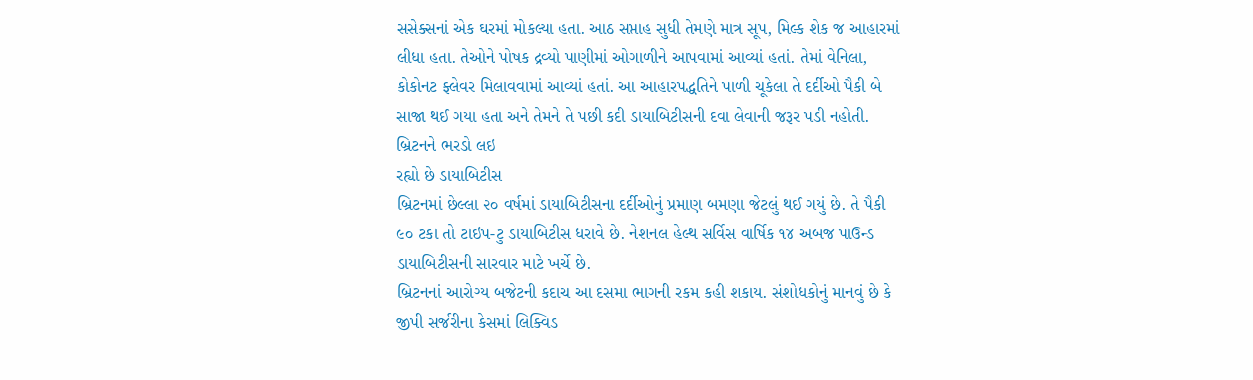સસેક્સનાં એક ઘરમાં મોકલ્યા હતા. આઠ સપ્તાહ સુધી તેમણે માત્ર સૂપ, મિલ્ક શેક જ આહારમાં લીધા હતા. તેઓને પોષક દ્રવ્યો પાણીમાં ઓગાળીને આપવામાં આવ્યાં હતાં. તેમાં વેનિલા, કોકોનટ ફ્લેવર મિલાવવામાં આવ્યાં હતાં. આ આહારપદ્ધતિને પાળી ચૂકેલા તે દર્દીઓ પૈકી બે સાજા થઈ ગયા હતા અને તેમને તે પછી કદી ડાયાબિટીસની દવા લેવાની જરૂર પડી નહોતી.
બ્રિટનને ભરડો લઇ
રહ્યો છે ડાયાબિટીસ
બ્રિટનમાં છેલ્લા ૨૦ વર્ષમાં ડાયાબિટીસના દર્દીઓનું પ્રમાણ બમણા જેટલું થઈ ગયું છે. તે પૈકી ૯૦ ટકા તો ટાઇપ-ટુ ડાયાબિટીસ ધરાવે છે. નેશનલ હેલ્થ સર્વિસ વાર્ષિક ૧૪ અબજ પાઉન્ડ ડાયાબિટીસની સારવાર માટે ખર્ચે છે.
બ્રિટનનાં આરોગ્ય બજેટની કદાચ આ દસમા ભાગની રકમ કહી શકાય. સંશોધકોનું માનવું છે કે જીપી સર્જરીના કેસમાં લિક્વિડ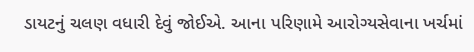ડાયટનું ચલણ વધારી દેવું જોઈએ. આના પરિણામે આરોગ્યસેવાના ખર્ચમાં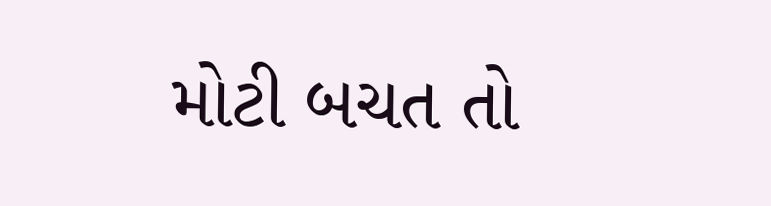મોટી બચત તો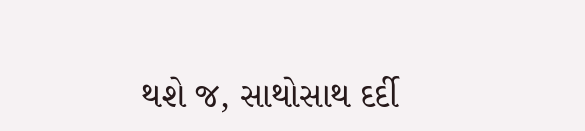થશે જ, સાથોસાથ દર્દી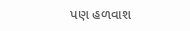પણ હળવાશ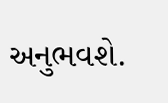અનુભવશે.